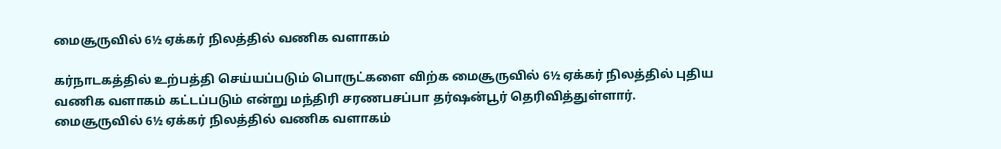மைசூருவில் 6½ ஏக்கர் நிலத்தில் வணிக வளாகம்

கர்நாடகத்தில் உற்பத்தி செய்யப்படும் பொருட்களை விற்க மைசூருவில் 6½ ஏக்கர் நிலத்தில் புதிய வணிக வளாகம் கட்டப்படும் என்று மந்திரி சரணபசப்பா தர்ஷன்பூர் தெரிவித்துள்ளார்.
மைசூருவில் 6½ ஏக்கர் நிலத்தில் வணிக வளாகம்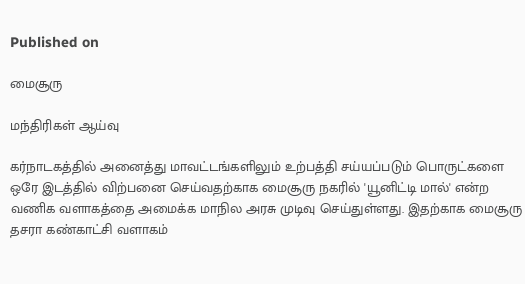Published on

மைசூரு

மந்திரிகள் ஆய்வு

கர்நாடகத்தில் அனைத்து மாவட்டங்களிலும் உற்பத்தி சய்யப்படும் பொருட்களை ஒரே இடத்தில் விற்பனை செய்வதற்காக மைசூரு நகரில் 'யூனிட்டி மால்' என்ற வணிக வளாகத்தை அமைக்க மாநில அரசு முடிவு செய்துள்ளது. இதற்காக மைசூரு தசரா கண்காட்சி வளாகம்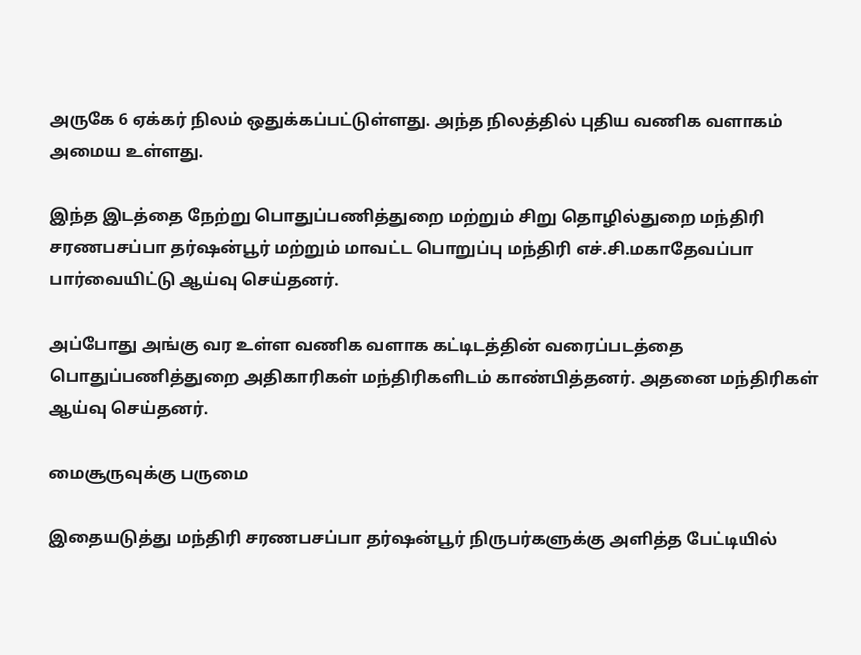அருகே 6 ஏக்கர் நிலம் ஒதுக்கப்பட்டுள்ளது. அந்த நிலத்தில் புதிய வணிக வளாகம் அமைய உள்ளது.

இந்த இடத்தை நேற்று பொதுப்பணித்துறை மற்றும் சிறு தொழில்துறை மந்திரி சரணபசப்பா தர்ஷன்பூர் மற்றும் மாவட்ட பொறுப்பு மந்திரி எச்.சி.மகாதேவப்பா பார்வையிட்டு ஆய்வு செய்தனர்.

அப்போது அங்கு வர உள்ள வணிக வளாக கட்டிடத்தின் வரைப்படத்தை பொதுப்பணித்துறை அதிகாரிகள் மந்திரிகளிடம் காண்பித்தனர். அதனை மந்திரிகள் ஆய்வு செய்தனர்.

மைசூருவுக்கு பருமை

இதையடுத்து மந்திரி சரணபசப்பா தர்ஷன்பூர் நிருபர்களுக்கு அளித்த பேட்டியில்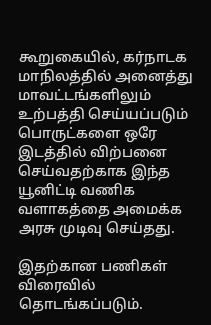கூறுகையில், கர்நாடக மாநிலத்தில் அனைத்து மாவட்டங்களிலும் உற்பத்தி செய்யப்படும் பொருட்களை ஒரே இடத்தில் விற்பனை செய்வதற்காக இந்த யூனிட்டி வணிக வளாகத்தை அமைக்க அரசு முடிவு செய்தது.

இதற்கான பணிகள் விரைவில் தொடங்கப்படும்.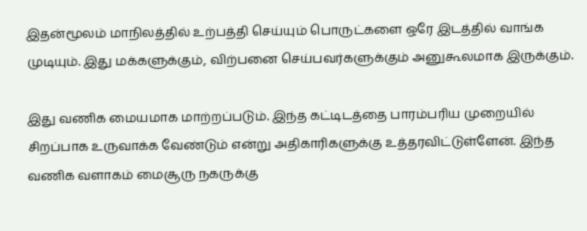இதன்மூலம் மாநிலத்தில் உற்பத்தி செய்யும் பொருட்களை ஒரே இடத்தில் வாங்க முடியும். இது மக்களுக்கும், விற்பனை செய்பவர்களுக்கும் அனுகூலமாக இருக்கும்.

இது வணிக மையமாக மாற்றப்படும். இந்த கட்டிடத்தை பாரம்பரிய முறையில் சிறப்பாக உருவாக்க வேண்டும் என்று அதிகாரிகளுக்கு உத்தரவிட்டுள்ளேன். இந்த வணிக வளாகம் மைசூரு நகருக்கு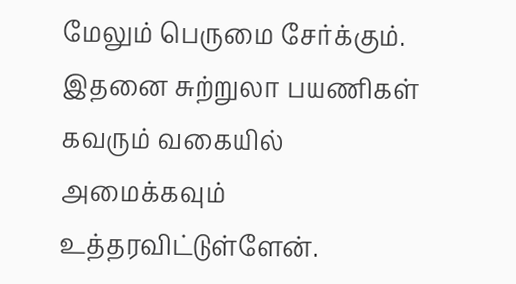மேலும் பெருமை சேர்க்கும். இதனை சுற்றுலா பயணிகள் கவரும் வகையில் அமைக்கவும் உத்தரவிட்டுள்ளேன்.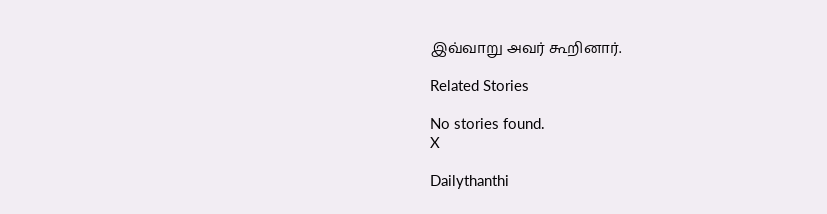இவ்வாறு அவர் கூறினார்.

Related Stories

No stories found.
X

Dailythanthi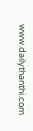www.dailythanthi.com